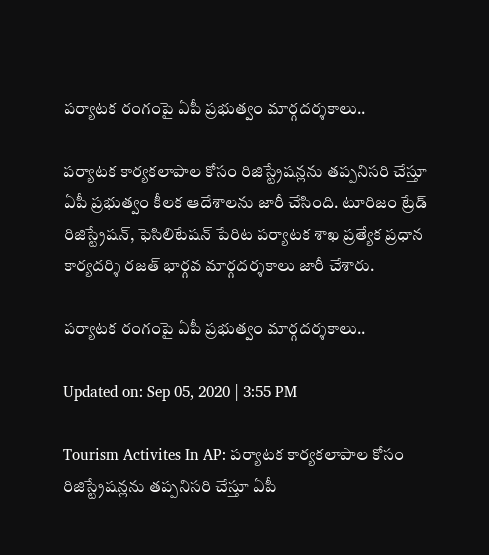పర్యాటక రంగంపై ఏపీ ప్రభుత్వం మార్గదర్శకాలు..

పర్యాటక కార్యకలాపాల కోసం రిజిస్ట్రేషన్లను తప్పనిసరి చేస్తూ ఏపీ ప్రభుత్వం కీలక ఆదేశాలను జారీ చేసింది. టూరిజం ట్రేడ్ రిజిస్ట్రేషన్, ఫెసిలిటేషన్ పేరిట పర్యాటక శాఖ ప్రత్యేక ప్రధాన కార్యదర్శి రజత్ భార్గవ మార్గదర్శకాలు జారీ చేశారు.

పర్యాటక రంగంపై ఏపీ ప్రభుత్వం మార్గదర్శకాలు..

Updated on: Sep 05, 2020 | 3:55 PM

Tourism Activites In AP: పర్యాటక కార్యకలాపాల కోసం రిజిస్ట్రేషన్లను తప్పనిసరి చేస్తూ ఏపీ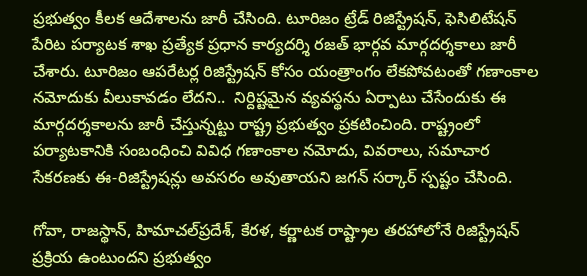ప్రభుత్వం కీలక ఆదేశాలను జారీ చేసింది. టూరిజం ట్రేడ్ రిజిస్ట్రేషన్, ఫెసిలిటేషన్ పేరిట పర్యాటక శాఖ ప్రత్యేక ప్రధాన కార్యదర్శి రజత్ భార్గవ మార్గదర్శకాలు జారీ చేశారు. టూరిజం ఆపరేటర్ల రిజిస్ట్రేషన్ కోసం యంత్రాంగం లేకపోవటంతో గణాంకాల నమోదుకు వీలుకావడం లేదని..  నిర్దిష్టమైన వ్యవస్థను ఏర్పాటు చేసేందుకు ఈ మార్గదర్శకాలను జారీ చేస్తున్నట్టు రాష్ట్ర ప్రభుత్వం ప్రకటించింది. రాష్ట్రంలో పర్యాటకానికి సంబంధించి వివిధ గణాంకాల నమోదు, వివరాలు, సమాచార సేకరణకు ఈ-రిజిస్ట్రేషన్లు అవసరం అవుతాయని జగన్ సర్కార్ స్పష్టం చేసింది.

గోవా, రాజస్థాన్, హిమాచల్‌ప్రదేశ్, కేరళ, కర్ణాటక రాష్ట్రాల తరహాలోనే రిజిస్ట్రేషన్ ప్రక్రియ ఉంటుందని ప్రభుత్వం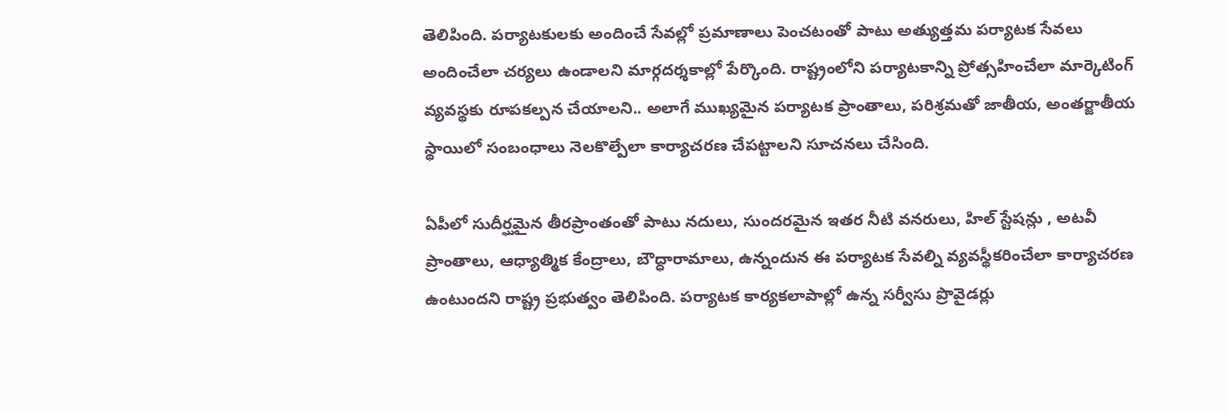తెలిపింది. పర్యాటకులకు అందించే సేవల్లో ప్రమాణాలు పెంచటంతో పాటు అత్యుత్తమ పర్యాటక సేవలు అందించేలా చర్యలు ఉండాలని మార్గదర్శకాల్లో పేర్కొంది. రాష్ట్రంలోని పర్యాటకాన్ని ప్రోత్సహించేలా మార్కెటింగ్ వ్యవస్థకు రూపకల్పన చేయాలని.. అలాగే ముఖ్యమైన పర్యాటక ప్రాంతాలు, పరిశ్రమతో జాతీయ, అంతర్జాతీయ స్థాయిలో సంబంధాలు నెలకొల్పేలా కార్యాచరణ చేపట్టాలని సూచనలు చేసింది.

ఏపీలో సుదీర్ఘమైన తీరప్రాంతంతో పాటు నదులు, సుందరమైన ఇతర నీటి వనరులు, హిల్ స్టేషన్లు , అటవీ ప్రాంతాలు, ఆధ్యాత్మిక కేంద్రాలు, బౌద్ధారామాలు, ఉన్నందున ఈ పర్యాటక సేవల్ని వ్యవస్థీకరించేలా కార్యాచరణ ఉంటుందని రాష్ట్ర ప్రభుత్వం తెలిపింది. పర్యాటక కార్యకలాపాల్లో ఉన్న సర్వీసు ప్రొవైడర్లు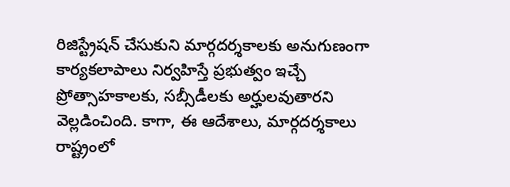రిజిస్ట్రేషన్ చేసుకుని మార్గదర్శకాలకు అనుగుణంగా కార్యకలాపాలు నిర్వహిస్తే ప్రభుత్వం ఇచ్చే ప్రోత్సాహకాలకు, సబ్సీడీలకు అర్హులవుతారని వెల్లడించింది. కాగా, ఈ ఆదేశాలు, మార్గదర్శకాలు రాష్ట్రంలో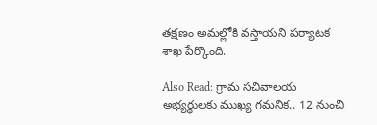తక్షణం అమల్లోకి వస్తాయని పర్యాటక శాఖ పేర్కొంది.

Also Read: గ్రామ సచివాలయ అభ్యర్థులకు ముఖ్య గమనిక.. 12 నుంచి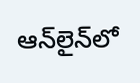ఆన్‌లైన్‌లో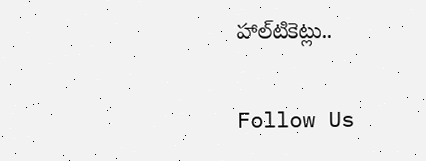హాల్‌టికెట్లు..

Follow Us